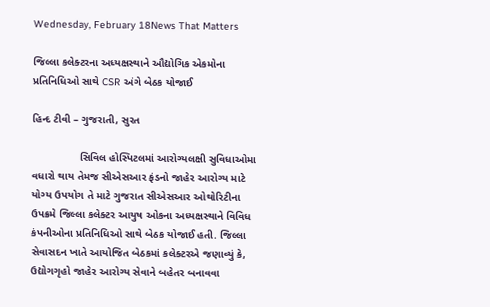Wednesday, February 18News That Matters

જિલ્લા કલેક્ટરના અધ્યક્ષસ્થાને ઔદ્યોગિક એકમોના પ્રતિનિધિઓ સાથે CSR અંગે બેઠક યોજાઈ

હિન્દ ટીવી – ગુજરાતી, સુરત

                સિવિલ હોસ્પિટલમાં આરોગ્યલક્ષી સુવિધાઓમા વધારો થાય તેમજ સીએસઆર ફંડનો જાહેર આરોગ્ય માટે યોગ્ય ઉપયોગ તે માટે ગુજરાત સીએસઆર ઓથોરિટીના ઉપક્રમે જિલ્લા કલેક્ટર આયુષ ઓકના અધ્યક્ષસ્થાને વિવિધ કંપનીઓના પ્રતિનિધિઓ સાથે બેઠક યોજાઈ હતી. જિલ્લા સેવાસદન ખાતે આયોજિત બેઠકમાં કલેક્ટરએ જણાવ્યું કે, ઉદ્યોગગૃહો જાહેર આરોગ્ય સેવાને બહેતર બનાવવા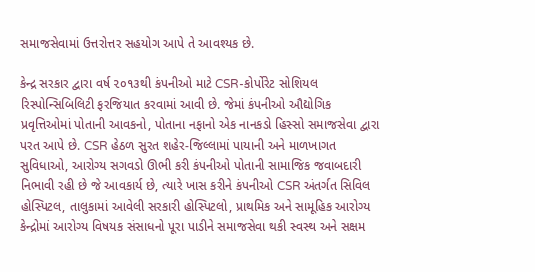સમાજસેવામાં ઉત્તરોત્તર સહયોગ આપે તે આવશ્યક છે.

કેન્દ્ર સરકાર દ્વારા વર્ષ ૨૦૧૩થી કંપનીઓ માટે CSR-કોર્પોરેટ સોશિયલ રિસ્પોન્સિબિલિટી ફરજિયાત કરવામાં આવી છે. જેમાં કંપનીઓ ઔદ્યોગિક પ્રવૃત્તિઓમાં પોતાની આવકનો, પોતાના નફાનો એક નાનકડો હિસ્સો સમાજસેવા દ્વારા પરત આપે છે. CSR હેઠળ સુરત શહેર-જિલ્લામાં પાયાની અને માળખાગત સુવિધાઓ, આરોગ્ય સગવડો ઊભી કરી કંપનીઓ પોતાની સામાજિક જવાબદારી નિભાવી રહી છે જે આવકાર્ય છે, ત્યારે ખાસ કરીને કંપનીઓ CSR અંતર્ગત સિવિલ હોસ્પિટલ, તાલુકામાં આવેલી સરકારી હોસ્પિટલો, પ્રાથમિક અને સામૂહિક આરોગ્ય કેન્દ્રોમાં આરોગ્ય વિષયક સંસાધનો પૂરા પાડીને સમાજસેવા થકી સ્વસ્થ અને સક્ષમ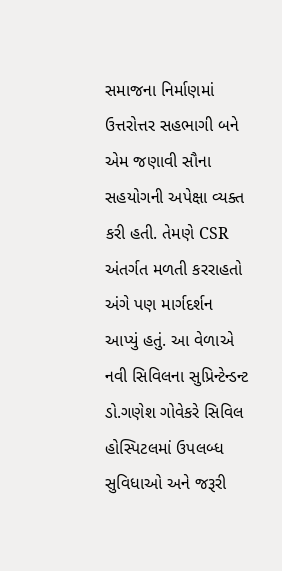સમાજના નિર્માણમાં ઉત્તરોત્તર સહભાગી બને એમ જણાવી સૌના સહયોગની અપેક્ષા વ્યક્ત કરી હતી. તેમણે CSR અંતર્ગત મળતી કરરાહતો અંગે પણ માર્ગદર્શન આપ્યું હતું. આ વેળાએ નવી સિવિલના સુપ્રિન્ટેન્ડન્ટ ડો.ગણેશ ગોવેકરે સિવિલ હોસ્પિટલમાં ઉપલબ્ધ સુવિધાઓ અને જરૂરી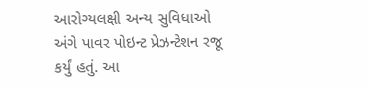આરોગ્યલક્ષી અન્ય સુવિધાઓ અંગે પાવર પોઇન્ટ પ્રેઝન્ટેશન રજૂ કર્યું હતું. આ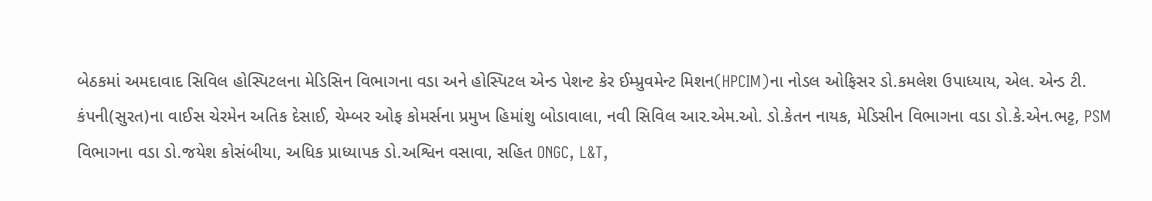બેઠકમાં અમદાવાદ સિવિલ હોસ્પિટલના મેડિસિન વિભાગના વડા અને હોસ્પિટલ એન્ડ પેશન્ટ કેર ઈમ્પ્રુવમેન્ટ મિશન(HPCIM)ના નોડલ ઓફિસર ડો.કમલેશ ઉપાધ્યાય, એલ. એન્ડ ટી. કંપની(સુરત)ના વાઈસ ચેરમેન અતિક દેસાઈ, ચેમ્બર ઓફ કોમર્સના પ્રમુખ હિમાંશુ બોડાવાલા, નવી સિવિલ આર.એમ.ઓ. ડો.કેતન નાયક, મેડિસીન વિભાગના વડા ડો.કે.એન.ભટ્ટ, PSM વિભાગના વડા ડો.જયેશ કોસંબીયા, અધિક પ્રાધ્યાપક ડો.અશ્વિન વસાવા, સહિત ONGC, L&T,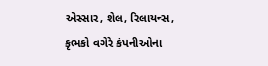એસ્સાર, શેલ, રિલાયન્સ, કૃભકો વગેરે કંપનીઓના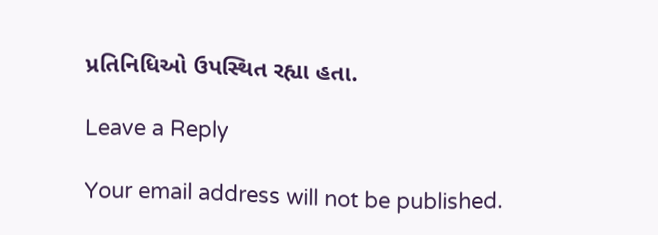પ્રતિનિધિઓ ઉપસ્થિત રહ્યા હતા.

Leave a Reply

Your email address will not be published.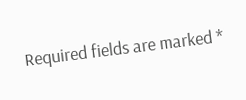Required fields are marked *